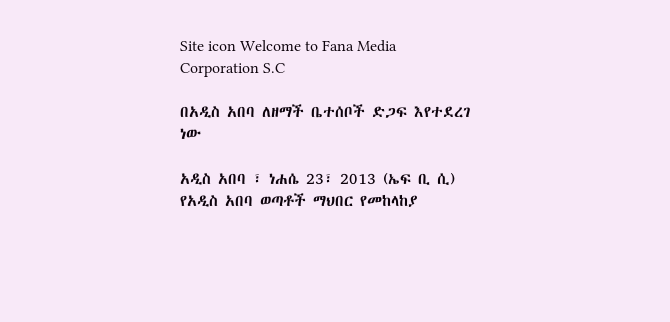Site icon Welcome to Fana Media Corporation S.C

በአዲስ አበባ ለዘማች ቤተሰቦች ድጋፍ እየተደረገ ነው

አዲስ አበባ ፣ ነሐሴ 23፣ 2013 (ኤፍ ቢ ሲ) የአዲስ አበባ ወጣቶች ማህበር የመከላከያ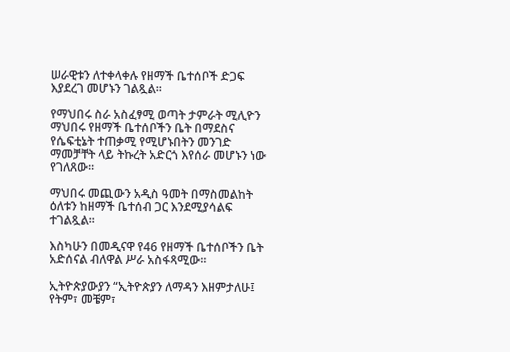ሠራዊቱን ለተቀላቀሉ የዘማች ቤተሰቦች ድጋፍ እያደረገ መሆኑን ገልጿል፡፡

የማህበሩ ስራ አስፈፃሚ ወጣት ታምራት ሚሊዮን ማህበሩ የዘማች ቤተሰቦችን ቤት በማደስና የሴፍቲኔት ተጠቃሚ የሚሆኑበትን መንገድ ማመቻቸት ላይ ትኩረት አድርጎ እየሰራ መሆኑን ነው የገለጸው፡፡

ማህበሩ መጪውን አዲስ ዓመት በማስመልከት ዕለቱን ከዘማች ቤተሰብ ጋር እንደሚያሳልፍ ተገልጿል፡፡

እስካሁን በመዲናዋ የ46 የዘማች ቤተሰቦችን ቤት አድሰናል ብለዋል ሥራ አስፋጻሚው፡፡

ኢትዮጵያውያን “ኢትዮጵያን ለማዳን እዘምታለሁ፤ የትም፣ መቼም፣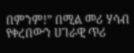በምንም!” በሚል መሪ ሃሳብ የቀረበውን ሀገራዊ ጥሪ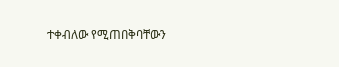ተቀብለው የሚጠበቅባቸውን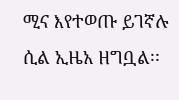ሚና እየተወጡ ይገኛሉ ሲል ኢዜአ ዘግቧል፡፡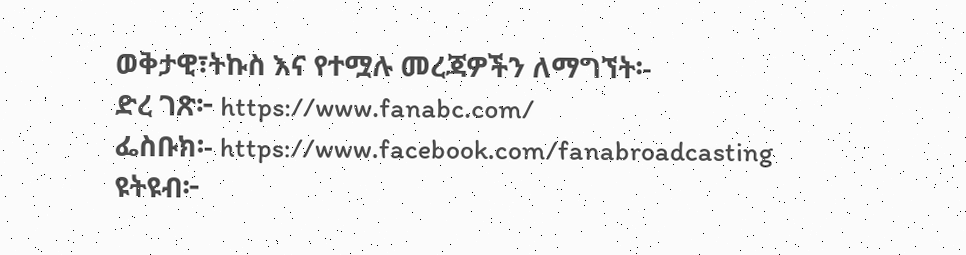ወቅታዊ፣ትኩስ እና የተሟሉ መረጃዎችን ለማግኘት፡-
ድረ ገጽ፦ https://www.fanabc.com/
ፌስቡክ፡- https://www.facebook.com/fanabroadcasting
ዩትዩብ፦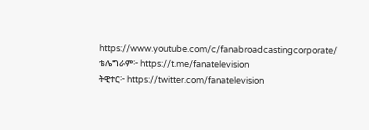https://www.youtube.com/c/fanabroadcastingcorporate/
ቴሌግራም፦ https://t.me/fanatelevision
ትዊተር፦ https://twitter.com/fanatelevision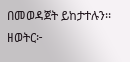በመወዳጀት ይከታተሉን፡፡
ዘወትር፦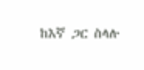ከእኛ ጋር ስላሉ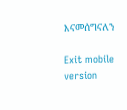እናመሰግናለን

Exit mobile version